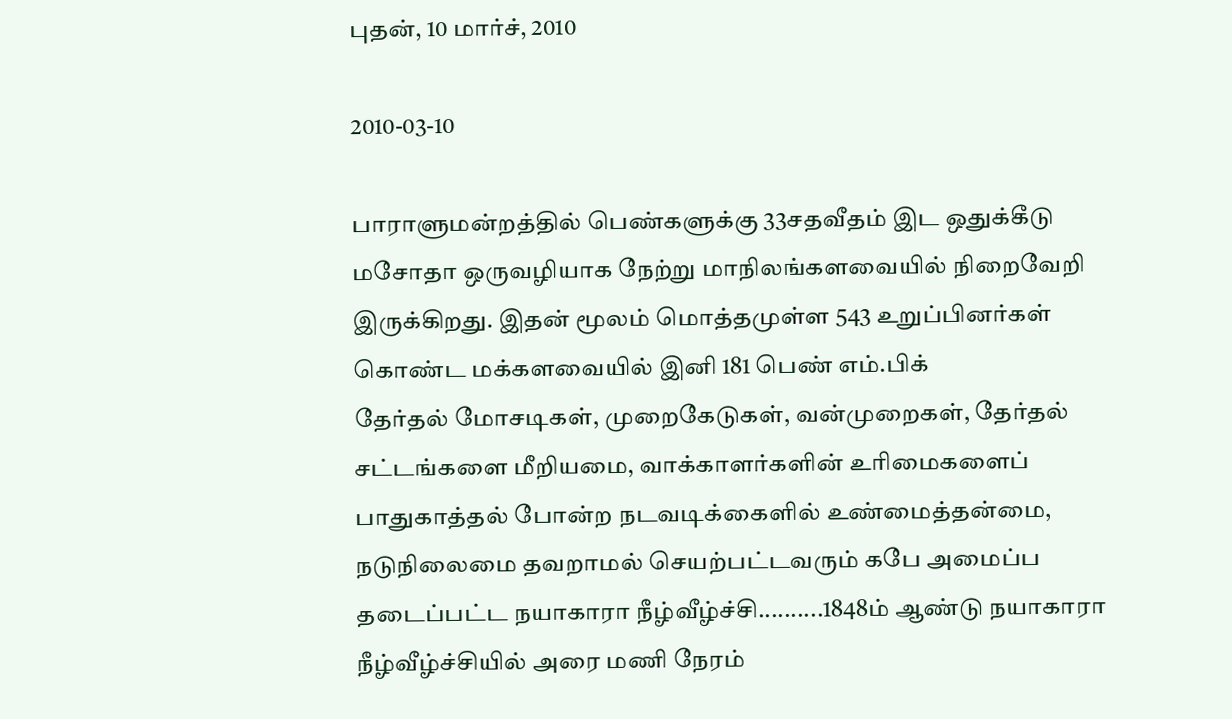புதன், 10 மார்ச், 2010

2010-03-10

பாராளுமன்றத்தில் பெண்களுக்கு 33சதவீதம் இட ஒதுக்கீடு மசோதா ஒருவழியாக நேற்று மாநிலங்களவையில் நிறைவேறி இருக்கிறது. இதன் மூலம் மொத்தமுள்ள 543 உறுப்பினர்கள் கொண்ட மக்களவையில் இனி 181 பெண் எம்.பிக்
தேர்தல் மோசடிகள், முறைகேடுகள், வன்முறைகள், தேர்தல் சட்டங்களை மீறியமை, வாக்காளர்களின் உரிமைகளைப் பாதுகாத்தல் போன்ற நடவடிக்கைளில் உண்மைத்தன்மை, நடுநிலைமை தவறாமல் செயற்பட்டவரும் கபே அமைப்ப
தடைப்பட்ட நயாகாரா நீழ்வீழ்ச்சி..........1848ம் ஆண்டு நயாகாரா நீழ்வீழ்ச்சியில் அரை மணி நேரம்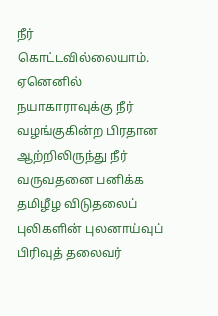நீர் கொட்டவில்லையாம். ஏனெனில் நயாகாராவுக்கு நீர் வழங்குகின்ற பிரதான ஆற்றிலிருந்து நீர் வருவதனை பனிக்க
தமிழீழ விடுதலைப் புலிகளின் புலனாய்வுப் பிரிவுத் தலைவர்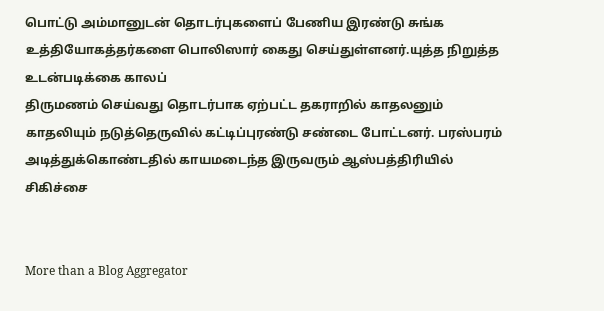பொட்டு அம்மானுடன் தொடர்புகளைப் பேணிய இரண்டு சுங்க உத்தியோகத்தர்களை பொலிஸார் கைது செய்துள்ளனர்.யுத்த நிறுத்த உடன்படிக்கை காலப்
திருமணம் செய்வது தொடர்பாக ஏற்பட்ட தகராறில் காதலனும் காதலியும் நடுத்தெருவில் கட்டிப்புரண்டு சண்டை போட்டனர். பரஸ்பரம் அடித்துக்கொண்டதில் காயமடைந்த இருவரும் ஆஸ்பத்திரியில் சிகிச்சை


More than a Blog Aggregator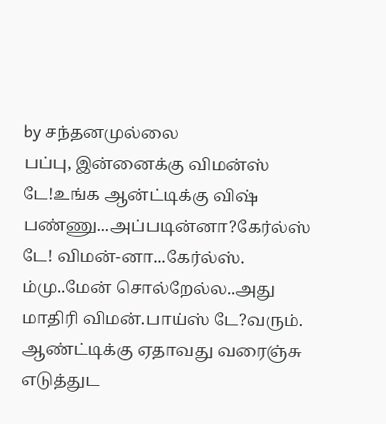by சந்தனமுல்லை
பப்பு, இன்னைக்கு விமன்ஸ் டே!உங்க ஆன்ட்டிக்கு விஷ் பண்ணு...அப்படின்னா?கேர்ல்ஸ் டே! விமன்-னா...கேர்ல்ஸ். ம்மு..மேன் சொல்றேல்ல..அது மாதிரி விமன்.பாய்ஸ் டே?வரும். ஆண்ட்டிக்கு ஏதாவது வரைஞ்சு எடுத்துட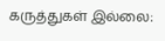கருத்துகள் இல்லை: